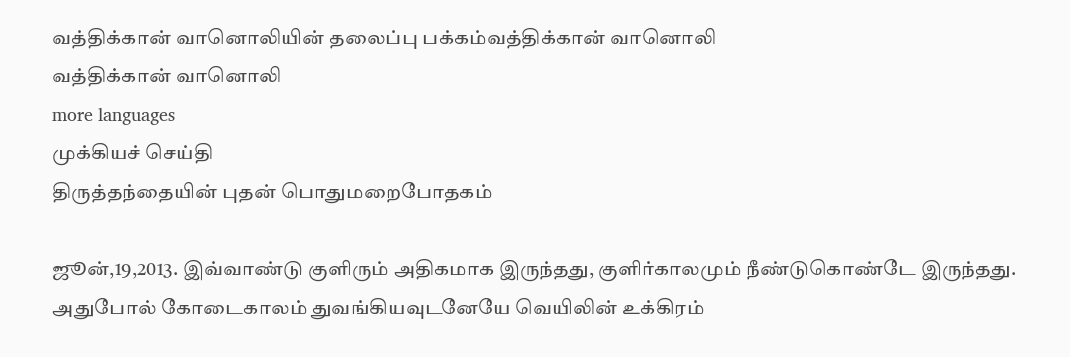வத்திக்கான் வானொலியின் தலைப்பு பக்கம்வத்திக்கான் வானொலி
வத்திக்கான் வானொலி
more languages
முக்கியச் செய்தி
திருத்தந்தையின் புதன் பொதுமறைபோதகம்

ஜூன்,19,2013. இவ்வாண்டு குளிரும் அதிகமாக இருந்தது, குளிர்காலமும் நீண்டுகொண்டே இருந்தது. அதுபோல் கோடைகாலம் துவங்கியவுடனேயே வெயிலின் உக்கிரம்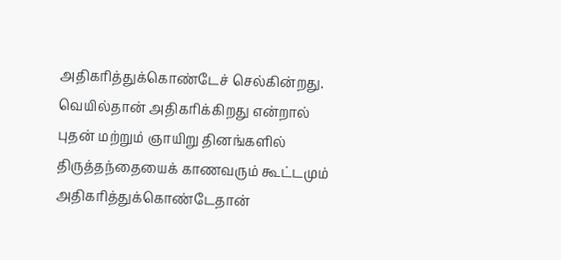அதிகரித்துக்கொண்டேச் செல்கின்றது. வெயில்தான் அதிகரிக்கிறது என்றால் புதன் மற்றும் ஞாயிறு தினங்களில் திருத்தந்தையைக் காணவரும் கூட்டமும் அதிகரித்துக்கொண்டேதான்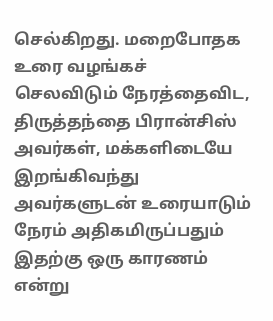செல்கிறது. மறைபோதக உரை வழங்கச் செலவிடும் நேரத்தைவிட, திருத்தந்தை பிரான்சிஸ் அவர்கள், மக்களிடையே இறங்கிவந்து அவர்களுடன் உரையாடும் நேரம் அதிகமிருப்பதும் இதற்கு ஒரு காரணம் என்று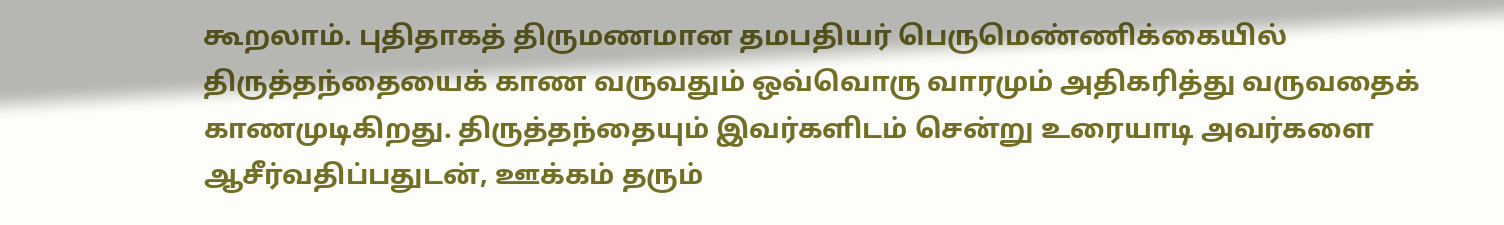கூறலாம். புதிதாகத் திருமணமான தமபதியர் பெருமெண்ணிக்கையில் திருத்தந்தையைக் காண வருவதும் ஒவ்வொரு வாரமும் அதிகரித்து வருவதைக் காணமுடிகிறது. திருத்தந்தையும் இவர்களிடம் சென்று உரையாடி அவர்களை ஆசீர்வதிப்பதுடன், ஊக்கம் தரும்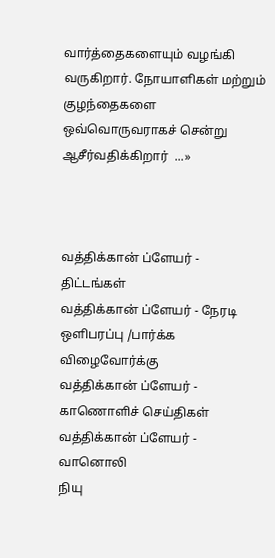வார்த்தைகளையும் வழங்கி வருகிறார். நோயாளிகள் மற்றும் குழந்தைகளை ஒவ்வொருவராகச் சென்று ஆசீர்வதிக்கிறார்  ...»



வத்திக்கான் ப்ளேயர் - திட்டங்கள்
வத்திக்கான் ப்ளேயர் - நேரடி ஒளிபரப்பு /பார்க்க விழைவோர்க்கு
வத்திக்கான் ப்ளேயர் - காணொளிச் செய்திகள்
வத்திக்கான் ப்ளேயர் - வானொலி
நியு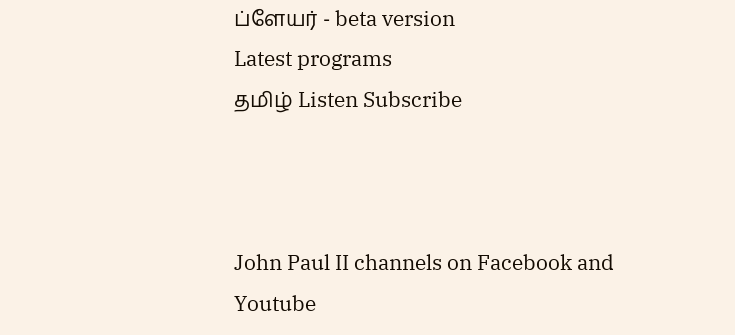ப்ளேயர் - beta version
Latest programs
தமிழ் Listen Subscribe



John Paul II channels on Facebook and Youtube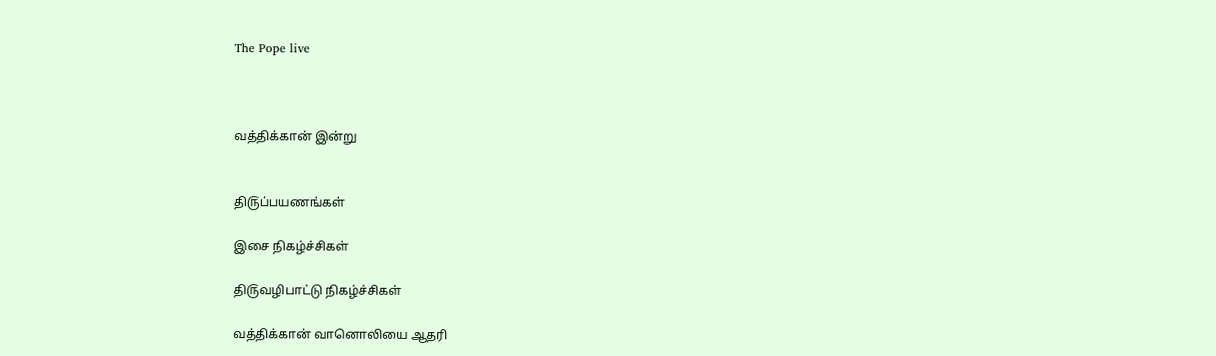The Pope live



வத்திக்கான் இன்று


தி௫ப்பயணங்கள்

இசை நிகழ்ச்சிகள்

தி௫வழிபாட்டு நிகழ்ச்சிகள்

வத்திக்கான் வானொலியை ஆதரி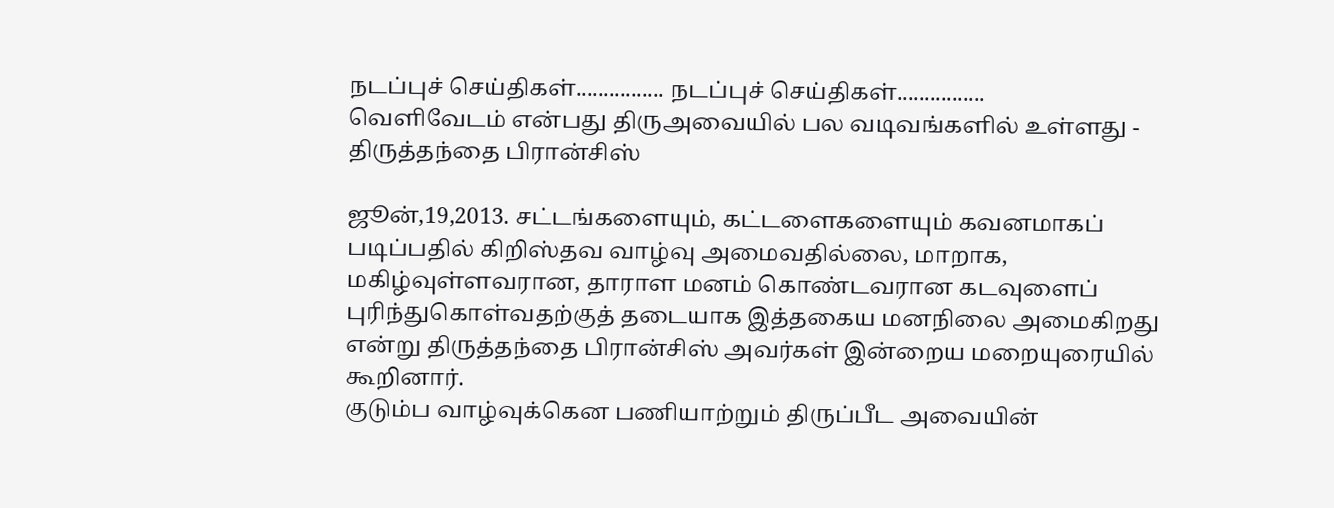நடப்புச் செய்திகள்................ நடப்புச் செய்திகள்................
வெளிவேடம் என்பது திருஅவையில் பல வடிவங்களில் உள்ளது - திருத்தந்தை பிரான்சிஸ்

ஜூன்,19,2013. சட்டங்களையும், கட்டளைகளையும் கவனமாகப் படிப்பதில் கிறிஸ்தவ வாழ்வு அமைவதில்லை, மாறாக, மகிழ்வுள்ளவரான, தாராள மனம் கொண்டவரான கடவுளைப் புரிந்துகொள்வதற்குத் தடையாக இத்தகைய மனநிலை அமைகிறது என்று திருத்தந்தை பிரான்சிஸ் அவர்கள் இன்றைய மறையுரையில் கூறினார்.
குடும்ப வாழ்வுக்கென பணியாற்றும் திருப்பீட அவையின்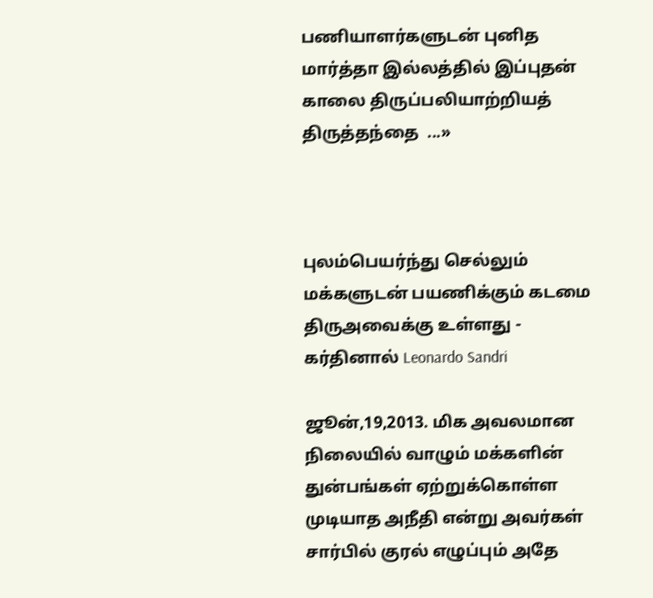பணியாளர்களுடன் புனித மார்த்தா இல்லத்தில் இப்புதன் காலை திருப்பலியாற்றியத் திருத்தந்தை  ...»



புலம்பெயர்ந்து செல்லும் மக்களுடன் பயணிக்கும் கடமை திருஅவைக்கு உள்ளது - கர்தினால் Leonardo Sandri

ஜூன்,19,2013. மிக அவலமான நிலையில் வாழும் மக்களின் துன்பங்கள் ஏற்றுக்கொள்ள முடியாத அநீதி என்று அவர்கள் சார்பில் குரல் எழுப்பும் அதே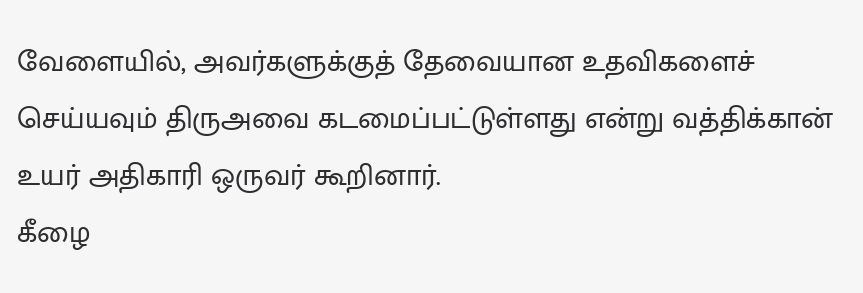வேளையில், அவர்களுக்குத் தேவையான உதவிகளைச் செய்யவும் திருஅவை கடமைப்பட்டுள்ளது என்று வத்திக்கான் உயர் அதிகாரி ஒருவர் கூறினார்.
கீழை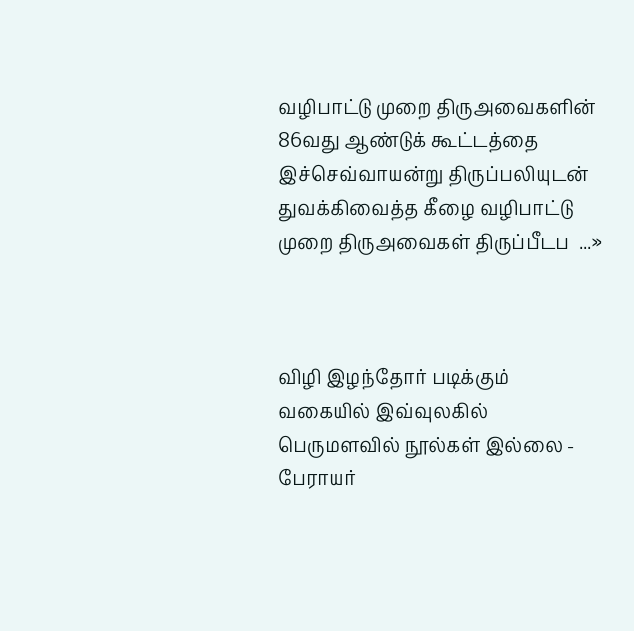வழிபாட்டு முறை திருஅவைகளின் 86வது ஆண்டுக் கூட்டத்தை இச்செவ்வாயன்று திருப்பலியுடன் துவக்கிவைத்த கீழை வழிபாட்டு முறை திருஅவைகள் திருப்பீடப  ...»



விழி இழந்தோர் படிக்கும் வகையில் இவ்வுலகில் பெருமளவில் நூல்கள் இல்லை - பேராயர்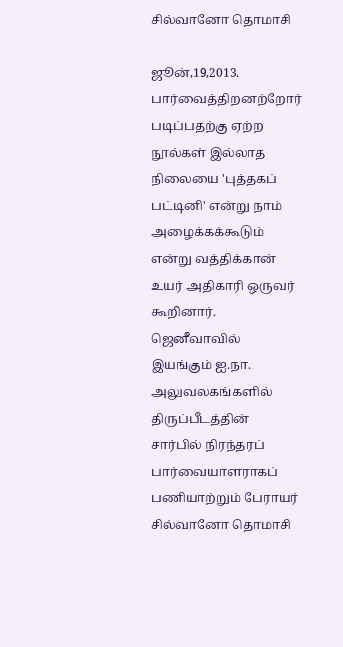சில்வானோ தொமாசி

ஜூன்,19,2013. பார்வைத்திறனற்றோர் படிப்பதற்கு ஏற்ற நூல்கள் இல்லாத நிலையை 'புத்தகப் பட்டினி' என்று நாம் அழைக்கக்கூடும் என்று வத்திக்கான் உயர் அதிகாரி ஒருவர் கூறினார்.
ஜெனீவாவில் இயங்கும் ஐ.நா. அலுவலகங்களில் திருப்பீடத்தின் சார்பில் நிரந்தரப் பார்வையாளராகப் பணியாற்றும் பேராயர் சில்வானோ தொமாசி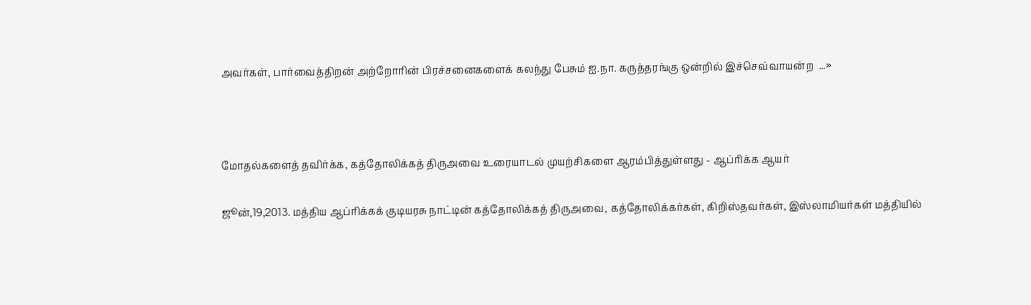அவர்கள், பார்வைத்திறன் அற்றோரின் பிரச்சனைகளைக் கலந்து பேசும் ஐ.நா. கருத்தரங்கு ஒன்றில் இச்செவ்வாயன்ற  ...»



மோதல்களைத் தவிர்க்க, கத்தோலிக்கத் திருஅவை உரையாடல் முயற்சிகளை ஆரம்பித்துள்ளது - ஆப்ரிக்க ஆயர்

ஜூன்,19,2013. மத்திய ஆப்ரிக்கக் குடியரசு நாட்டின் கத்தோலிக்கத் திருஅவை, கத்தோலிக்கர்கள், கிறிஸ்தவர்கள், இஸ்லாமியர்கள் மத்தியில்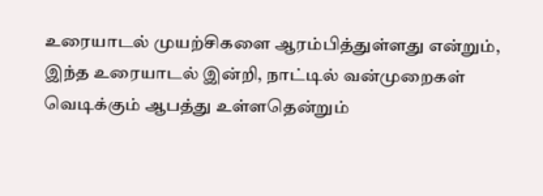உரையாடல் முயற்சிகளை ஆரம்பித்துள்ளது என்றும், இந்த உரையாடல் இன்றி, நாட்டில் வன்முறைகள் வெடிக்கும் ஆபத்து உள்ளதென்றும்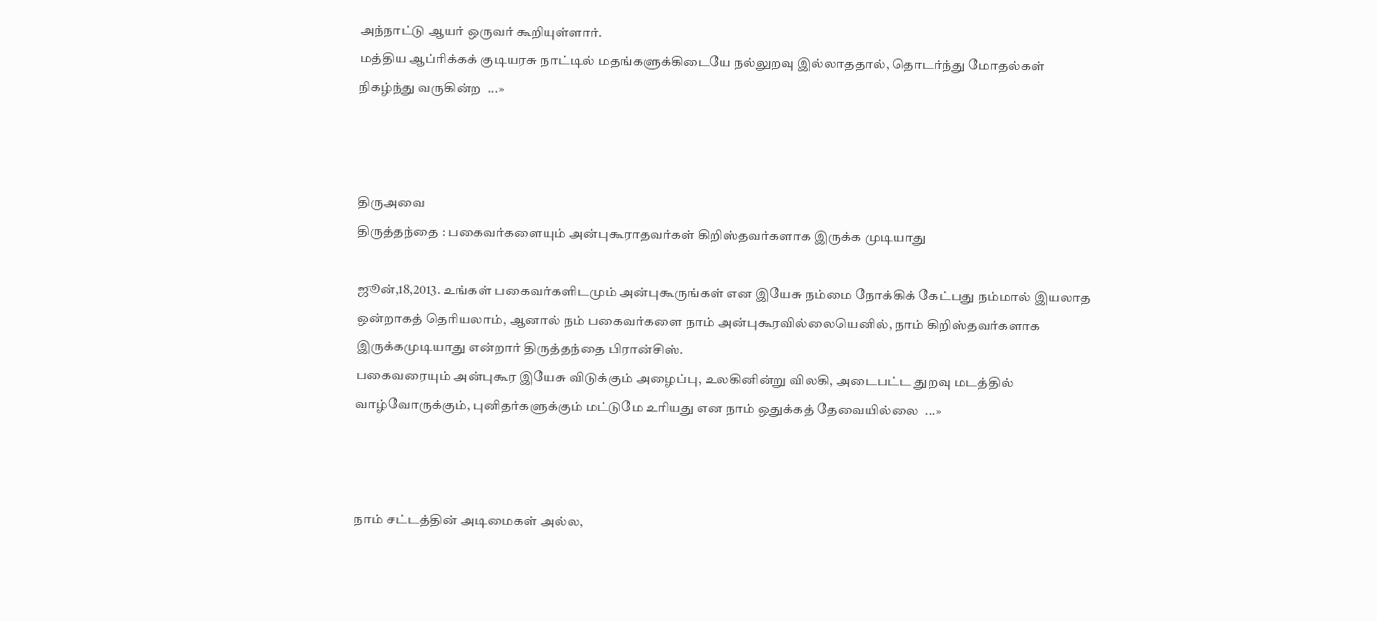அந்நாட்டு ஆயர் ஒருவர் கூறியுள்ளார்.
மத்திய ஆப்ரிக்கக் குடியரசு நாட்டில் மதங்களுக்கிடையே நல்லுறவு இல்லாததால், தொடர்ந்து மோதல்கள் நிகழ்ந்து வருகின்ற  ...»



திருஅவை
திருத்தந்தை : பகைவர்களையும் அன்புகூராதவர்கள் கிறிஸ்தவர்களாக இருக்க முடியாது

ஜூன்,18,2013. உங்கள் பகைவர்களிடமும் அன்புகூருங்கள் என இயேசு நம்மை நோக்கிக் கேட்பது நம்மால் இயலாத ஒன்றாகத் தெரியலாம், ஆனால் நம் பகைவர்களை நாம் அன்புகூரவில்லையெனில், நாம் கிறிஸ்தவர்களாக இருக்கமுடியாது என்றார் திருத்தந்தை பிரான்சிஸ்.
பகைவரையும் அன்புகூர இயேசு விடுக்கும் அழைப்பு, உலகினின்று விலகி, அடைபட்ட துறவு மடத்தில் வாழ்வோருக்கும், புனிதர்களுக்கும் மட்டுமே உரியது என நாம் ஒதுக்கத் தேவையில்லை  ...»



நாம் சட்டத்தின் அடிமைகள் அல்ல,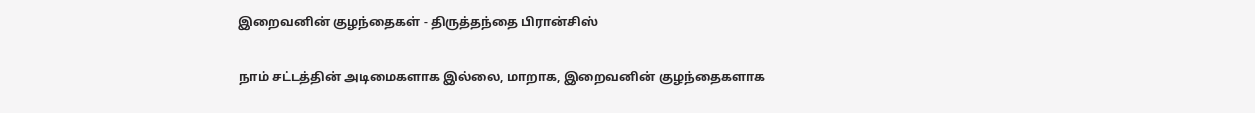இறைவனின் குழந்தைகள் - திருத்தந்தை பிரான்சிஸ்

நாம் சட்டத்தின் அடிமைகளாக இல்லை, மாறாக, இறைவனின் குழந்தைகளாக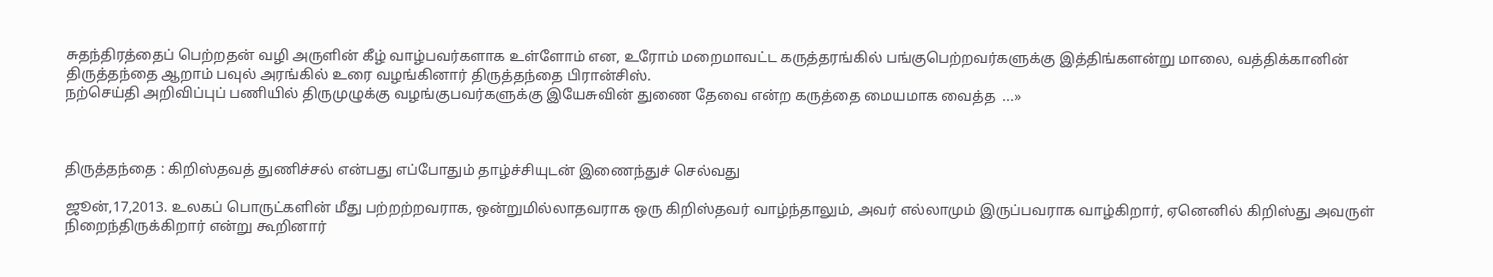சுதந்திரத்தைப் பெற்றதன் வழி அருளின் கீழ் வாழ்பவர்களாக உள்ளோம் என, உரோம் மறைமாவட்ட கருத்தரங்கில் பங்குபெற்றவர்களுக்கு இத்திங்களன்று மாலை, வத்திக்கானின் திருத்தந்தை ஆறாம் பவுல் அரங்கில் உரை வழங்கினார் திருத்தந்தை பிரான்சிஸ்.
நற்செய்தி அறிவிப்புப் பணியில் திருமுழுக்கு வழங்குபவர்களுக்கு இயேசுவின் துணை தேவை என்ற கருத்தை மையமாக வைத்த  ...»



திருத்தந்தை : கிறிஸ்தவத் துணிச்சல் என்பது எப்போதும் தாழ்ச்சியுடன் இணைந்துச் செல்வது

ஜூன்,17,2013. உலகப் பொருட்களின் மீது பற்றற்றவராக, ஒன்றுமில்லாதவராக ஒரு கிறிஸ்தவர் வாழ்ந்தாலும், அவர் எல்லாமும் இருப்பவராக வாழ்கிறார், ஏனெனில் கிறிஸ்து அவருள் நிறைந்திருக்கிறார் என்று கூறினார்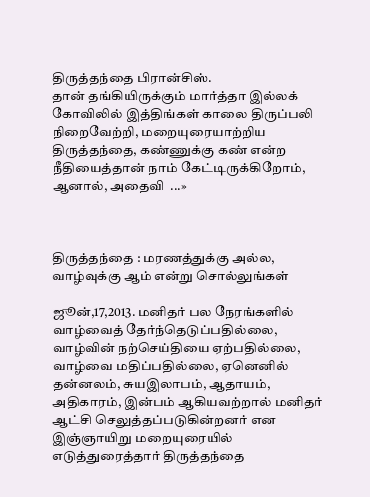திருத்தந்தை பிரான்சிஸ்.
தான் தங்கியிருக்கும் மார்த்தா இல்லக் கோவிலில் இத்திங்கள் காலை திருப்பலி நிறைவேற்றி, மறையுரையாற்றிய திருத்தந்தை, கண்ணுக்கு கண் என்ற நீதியைத்தான் நாம் கேட்டிருக்கிறோம், ஆனால், அதைவி  ...»



திருத்தந்தை : மரணத்துக்கு அல்ல, வாழ்வுக்கு ஆம் என்று சொல்லுங்கள்

ஜூன்,17,2013. மனிதர் பல நேரங்களில் வாழ்வைத் தேர்ந்தெடுப்பதில்லை, வாழ்வின் நற்செய்தியை ஏற்பதில்லை, வாழ்வை மதிப்பதில்லை, ஏனெனில் தன்னலம், சுயஇலாபம், ஆதாயம், அதிகாரம், இன்பம் ஆகியவற்றால் மனிதர் ஆட்சி செலுத்தப்படுகின்றனர் என இஞ்ஞாயிறு மறையுரையில் எடுத்துரைத்தார் திருத்தந்தை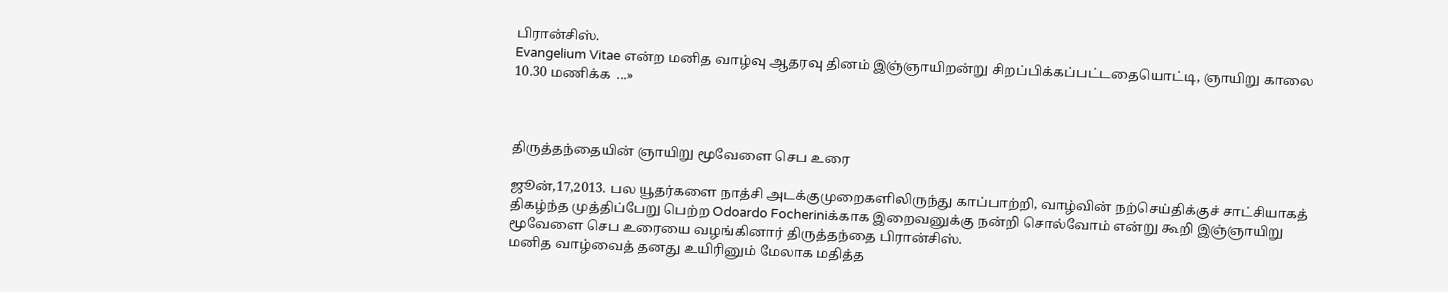பிரான்சிஸ்.
Evangelium Vitae என்ற மனித வாழ்வு ஆதரவு தினம் இஞ்ஞாயிறன்று சிறப்பிக்கப்பட்டதையொட்டி, ஞாயிறு காலை 10.30 மணிக்க  ...»



திருத்தந்தையின் ஞாயிறு மூவேளை செப உரை

ஜூன்,17,2013. பல யூதர்களை நாத்சி அடக்குமுறைகளிலிருந்து காப்பாற்றி, வாழ்வின் நற்செய்திக்குச் சாட்சியாகத் திகழ்ந்த முத்திப்பேறு பெற்ற Odoardo Focheriniக்காக இறைவனுக்கு நன்றி சொல்வோம் என்று கூறி இஞ்ஞாயிறு மூவேளை செப உரையை வழங்கினார் திருத்தந்தை பிரான்சிஸ்.
மனித வாழ்வைத் தனது உயிரினும் மேலாக மதித்த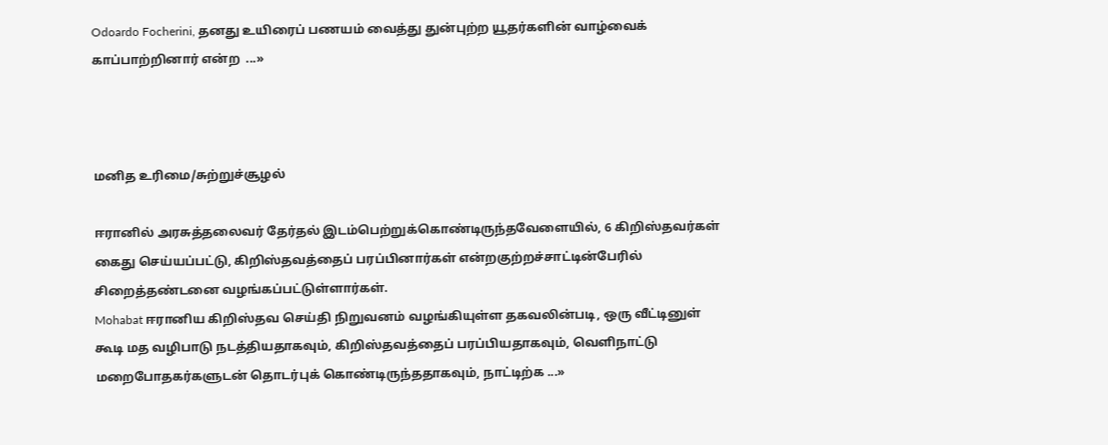Odoardo Focherini, தனது உயிரைப் பணயம் வைத்து துன்புற்ற யூதர்களின் வாழ்வைக் காப்பாற்றினார் என்ற  ...»



மனித உரிமை/சுற்றுச்சூழல்

ஈரானில் அரசுத்தலைவர் தேர்தல் இடம்பெற்றுக்கொண்டிருந்தவேளையில், 6 கிறிஸ்தவர்கள் கைது செய்யப்பட்டு, கிறிஸ்தவத்தைப் பரப்பினார்கள் என்றகுற்றச்சாட்டின்பேரில் சிறைத்தண்டனை வழங்கப்பட்டுள்ளார்கள்.
Mohabat ஈரானிய கிறிஸ்தவ செய்தி நிறுவனம் வழங்கியுள்ள தகவலின்படி, ஒரு வீட்டினுள் கூடி மத வழிபாடு நடத்தியதாகவும், கிறிஸ்தவத்தைப் பரப்பியதாகவும், வெளிநாட்டு மறைபோதகர்களுடன் தொடர்புக் கொண்டிருந்ததாகவும், நாட்டிற்க ...»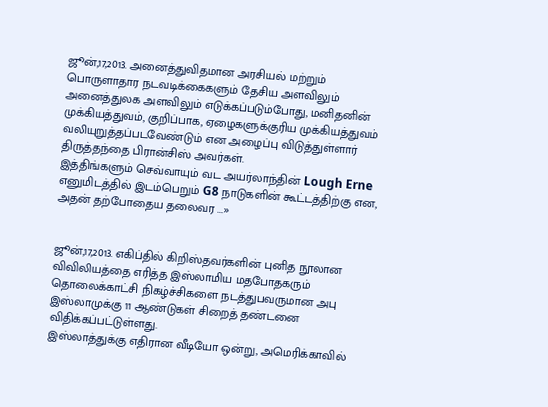ஜூன்,17,2013. அனைத்துவிதமான அரசியல் மற்றும் பொருளாதார நடவடிக்கைகளும் தேசிய அளவிலும் அனைத்துலக அளவிலும் எடுக்கப்படும்போது, மனிதனின் முக்கியத்துவம், குறிப்பாக, ஏழைகளுக்குரிய முக்கியத்துவம் வலியுறுத்தப்படவேண்டும் என அழைப்பு விடுத்துள்ளார் திருத்தந்தை பிரான்சிஸ் அவர்கள்.
இத்திங்களும் செவ்வாயும் வட அயர்லாந்தின் Lough Erne எனுமிடத்தில் இடம்பெறும் G8 நாடுகளின் கூட்டத்திற்கு என, அதன் தற்போதைய தலைவர ...»


ஜூன்,17,2013. எகிப்தில் கிறிஸ்தவர்களின் புனித நூலான விவிலியத்தை எரித்த இஸ்லாமிய மதபோதகரும் தொலைக்காட்சி நிகழ்ச்சிகளை நடத்துபவருமான அபு இஸ்லாமுக்கு 11 ஆண்டுகள் சிறைத் தண்டனை விதிக்கப்பட்டுள்ளது.
இஸ்லாத்துக்கு எதிரான வீடியோ ஒன்று, அமெரிக்காவில்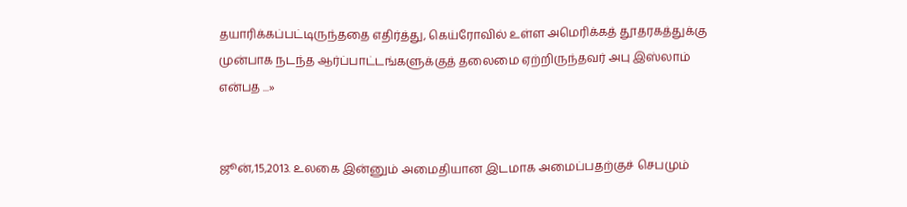தயாரிக்கப்பட்டிருந்ததை எதிர்த்து, கெய்ரோவில் உள்ள அமெரிக்கத் தூதரகத்துக்கு முன்பாக நடந்த ஆர்ப்பாட்டங்களுக்குத் தலைமை ஏற்றிருந்தவர் அபு இஸ்லாம் என்பத ...»


ஜூன்,15,2013. உலகை இன்னும் அமைதியான இடமாக அமைப்பதற்குச் செபமும்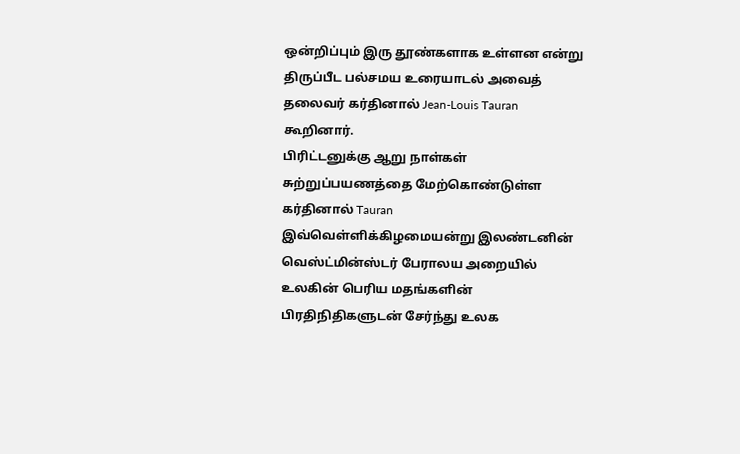ஒன்றிப்பும் இரு தூண்களாக உள்ளன என்று திருப்பீட பல்சமய உரையாடல் அவைத் தலைவர் கர்தினால் Jean-Louis Tauran கூறினார்.
பிரிட்டனுக்கு ஆறு நாள்கள் சுற்றுப்பயணத்தை மேற்கொண்டுள்ள கர்தினால் Tauran இவ்வெள்ளிக்கிழமையன்று இலண்டனின் வெஸ்ட்மின்ஸ்டர் பேராலய அறையில் உலகின் பெரிய மதங்களின் பிரதிநிதிகளுடன் சேர்ந்து உலக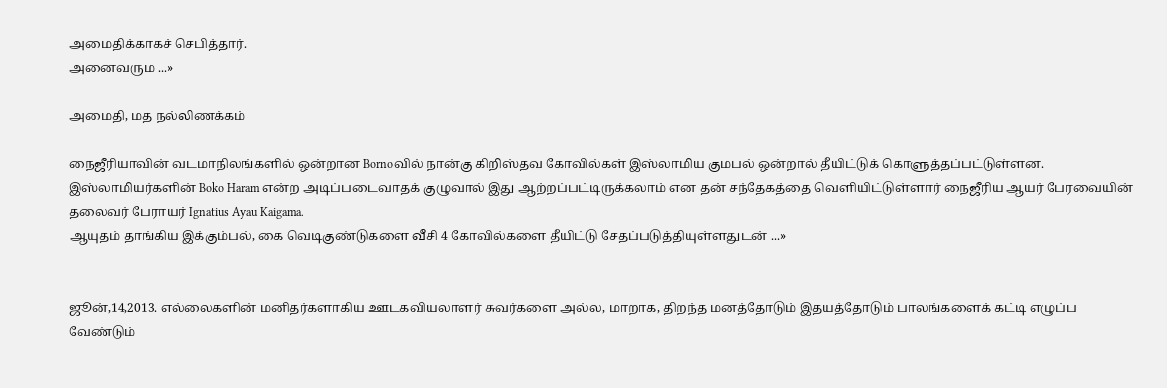அமைதிக்காகச் செபித்தார்.
அனைவரும ...»

அமைதி, மத நல்லிணக்கம்

நைஜீரியாவின் வடமாநிலங்களில் ஒன்றான Bornoவில் நான்கு கிறிஸ்தவ கோவில்கள் இஸ்லாமிய குமபல் ஒன்றால் தீயிட்டுக் கொளுத்தப்பட்டுள்ளன.
இஸ்லாமியர்களின் Boko Haram என்ற அடிப்படைவாதக் குழுவால் இது ஆற்றப்பட்டிருக்கலாம் என தன் சந்தேகத்தை வெளியிட்டுள்ளார் நைஜீரிய ஆயர் பேரவையின் தலைவர் பேராயர் Ignatius Ayau Kaigama.
ஆயுதம் தாங்கிய இக்கும்பல், கை வெடிகுண்டுகளை வீசி 4 கோவில்களை தீயிட்டு சேதப்படுத்தியுள்ளதுடன் ...»


ஜூன்,14,2013. எல்லைகளின் மனிதர்களாகிய ஊடகவியலாளர் சுவர்களை அல்ல, மாறாக, திறந்த மனத்தோடும் இதயத்தோடும் பாலங்களைக் கட்டி எழுப்ப வேண்டும்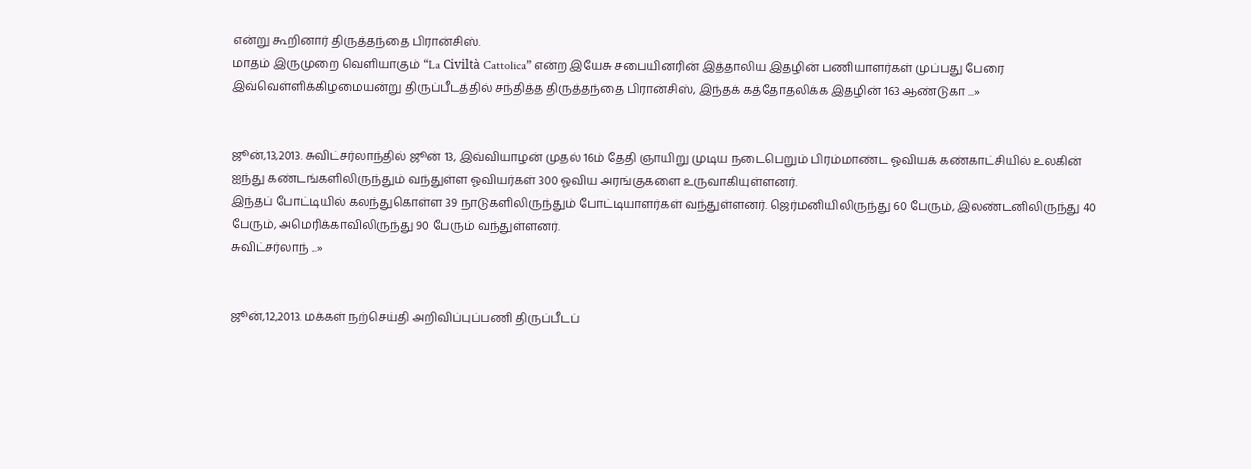என்று கூறினார் திருத்தந்தை பிரான்சிஸ்.
மாதம் இருமுறை வெளியாகும் “La Civiltà Cattolica” என்ற இயேசு சபையினரின் இத்தாலிய இதழின் பணியாளர்கள் முப்பது பேரை இவ்வெள்ளிக்கிழமையன்று திருப்பீடத்தில் சந்தித்த திருத்தந்தை பிரான்சிஸ், இந்தக் கத்தோதலிக்க இதழின் 163 ஆண்டுகா ...»


ஜூன்,13,2013. சுவிட்சர்லாந்தில் ஜூன் 13, இவ்வியாழன் முதல் 16ம் தேதி ஞாயிறு முடிய நடைபெறும் பிரம்மாண்ட ஓவியக் கண்காட்சியில் உலகின் ஐந்து கண்டங்களிலிருந்தும் வந்துள்ள ஓவியர்கள் 300 ஓவிய அரங்குகளை உருவாகியுள்ளனர்.
இந்தப் போட்டியில் கலந்துகொள்ள 39 நாடுகளிலிருந்தும் போட்டியாளர்கள் வந்துள்ளனர். ஜெர்மனியிலிருந்து 60 பேரும், இலண்டனிலிருந்து 40 பேரும், அமெரிக்காவிலிருந்து 90 பேரும் வந்துள்ளனர்.
சுவிட்சர்லாந் ...»


ஜூன்,12,2013. மக்கள் நற்செய்தி அறிவிப்புப்பணி திருப்பீடப்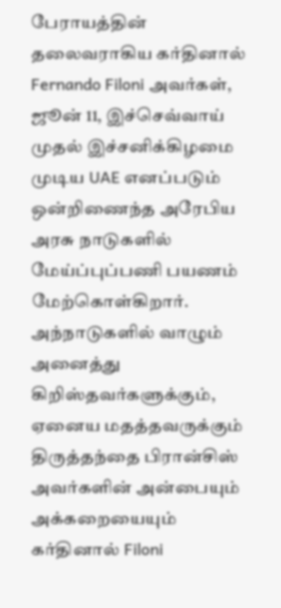பேராயத்தின் தலைவராகிய கர்தினால் Fernando Filoni அவர்கள், ஜூன் 11, இச்செவ்வாய் முதல் இச்சனிக்கிழமை முடிய UAE எனப்படும் ஒன்றிணைந்த அரேபிய அரசு நாடுகளில் மேய்ப்புப்பணி பயணம் மேற்கொள்கிறார்.
அந்நாடுகளில் வாழும் அனைத்து கிறிஸ்தவர்களுக்கும், ஏனைய மதத்தவருக்கும் திருத்தந்தை பிரான்சிஸ் அவர்களின் அன்பையும் அக்கறையையும் கர்தினால் Filoni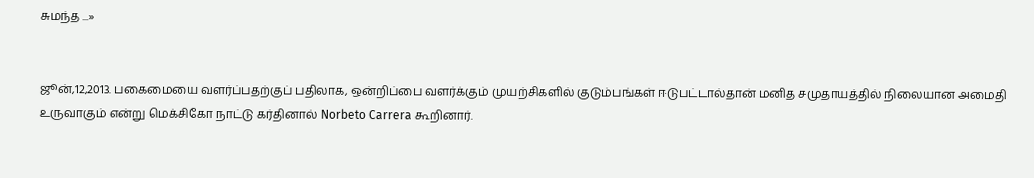சுமந்த ...»


ஜூன்,12,2013. பகைமையை வளர்ப்பதற்குப் பதிலாக, ஒன்றிப்பை வளர்க்கும் முயற்சிகளில் குடும்பங்கள் ஈடுபட்டால்தான் மனித சமுதாயத்தில் நிலையான அமைதி உருவாகும் என்று மெக்சிகோ நாட்டு கர்தினால் Norbeto Carrera கூறினார்.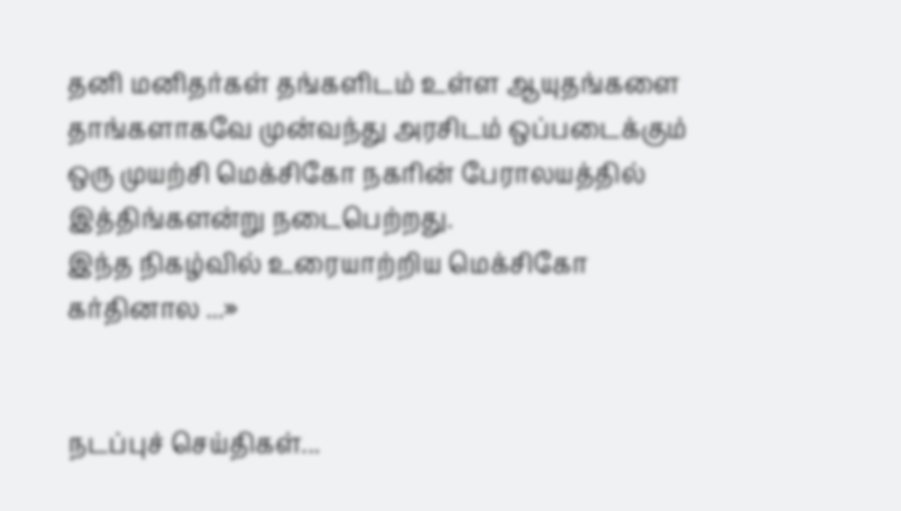தனி மனிதர்கள் தங்களிடம் உள்ள ஆயுதங்களை தாங்களாகவே முன்வந்து அரசிடம் ஒப்படைக்கும் ஒரு முயற்சி மெக்சிகோ நகரின் பேராலயத்தில் இத்திங்களன்று நடைபெற்றது.
இந்த நிகழ்வில் உரையாற்றிய மெக்சிகோ கர்தினால ...»


நடப்புச் செய்திகள்...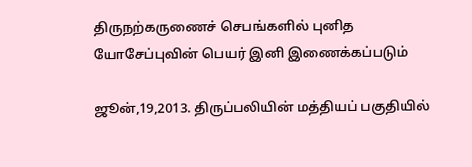திருநற்கருணைச் செபங்களில் புனித யோசேப்புவின் பெயர் இனி இணைக்கப்படும்

ஜூன்,19,2013. திருப்பலியின் மத்தியப் பகுதியில்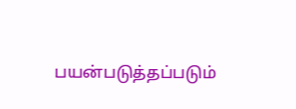பயன்படுத்தப்படும்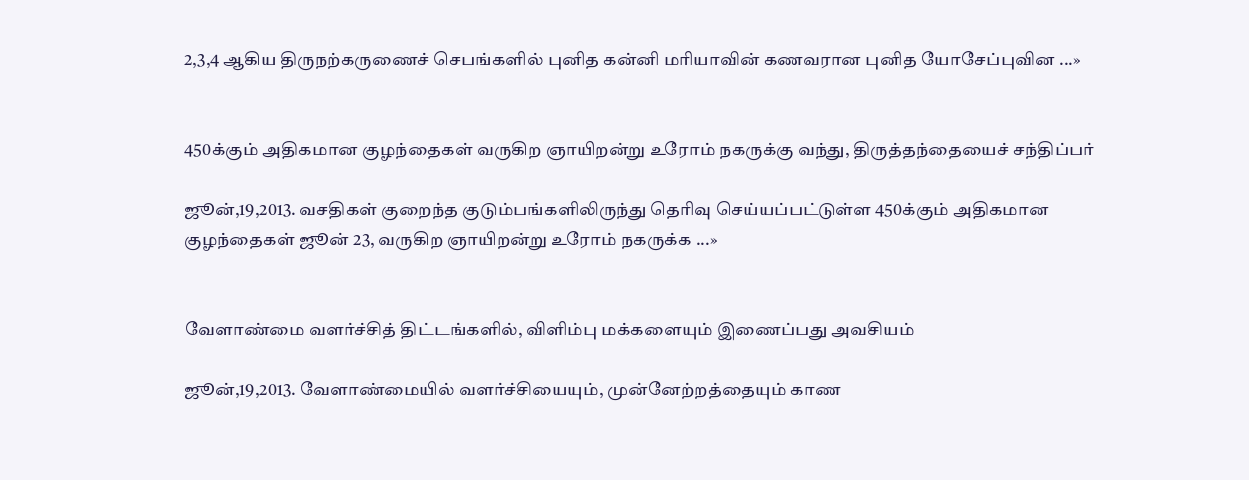2,3,4 ஆகிய திருநற்கருணைச் செபங்களில் புனித கன்னி மரியாவின் கணவரான புனித யோசேப்புவின ...»


450க்கும் அதிகமான குழந்தைகள் வருகிற ஞாயிறன்று உரோம் நகருக்கு வந்து, திருத்தந்தையைச் சந்திப்பர்

ஜூன்,19,2013. வசதிகள் குறைந்த குடும்பங்களிலிருந்து தெரிவு செய்யப்பட்டுள்ள 450க்கும் அதிகமான குழந்தைகள் ஜூன் 23, வருகிற ஞாயிறன்று உரோம் நகருக்க ...»


வேளாண்மை வளர்ச்சித் திட்டங்களில், விளிம்பு மக்களையும் இணைப்பது அவசியம்

ஜூன்,19,2013. வேளாண்மையில் வளர்ச்சியையும், முன்னேற்றத்தையும் காண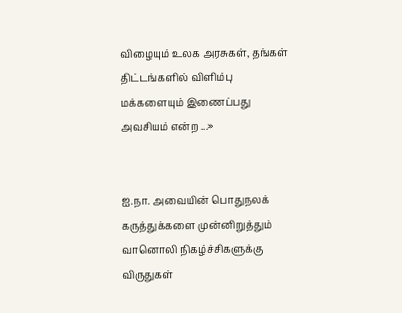விழையும் உலக அரசுகள், தங்கள் திட்டங்களில் விளிம்பு மக்களையும் இணைப்பது அவசியம் என்ற ...»


ஐ.நா. அவையின் பொதுநலக் கருத்துக்களை முன்னிறுத்தும் வானொலி நிகழ்ச்சிகளுக்கு விருதுகள்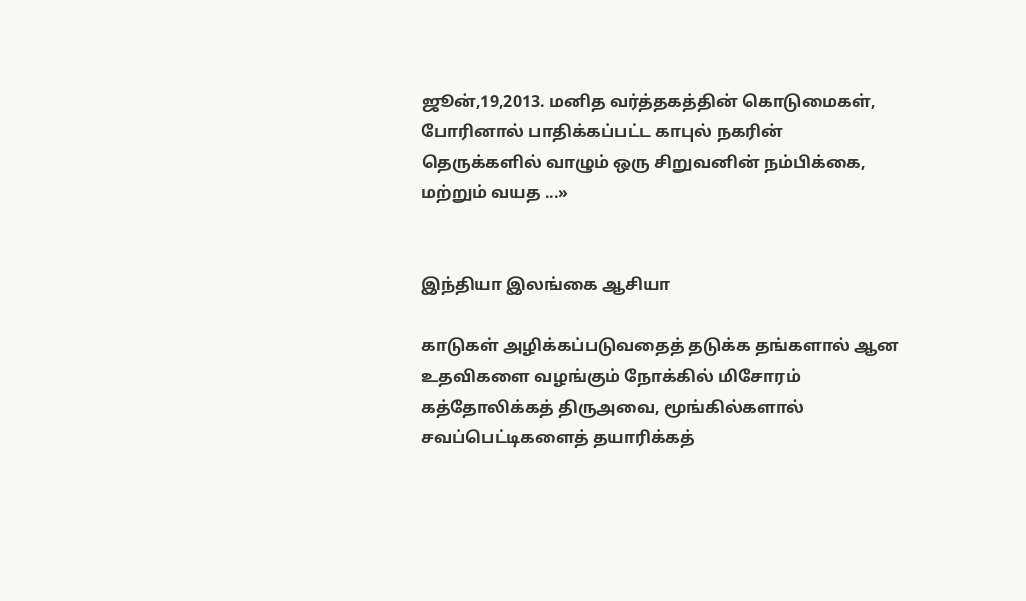ஜூன்,19,2013. மனித வர்த்தகத்தின் கொடுமைகள், போரினால் பாதிக்கப்பட்ட காபுல் நகரின் தெருக்களில் வாழும் ஒரு சிறுவனின் நம்பிக்கை, மற்றும் வயத ...»


இந்தியா இலங்கை ஆசியா

காடுகள் அழிக்கப்படுவதைத் தடுக்க தங்களால் ஆன உதவிகளை வழங்கும் நோக்கில் மிசோரம் கத்தோலிக்கத் திருஅவை, மூங்கில்களால் சவப்பெட்டிகளைத் தயாரிக்கத்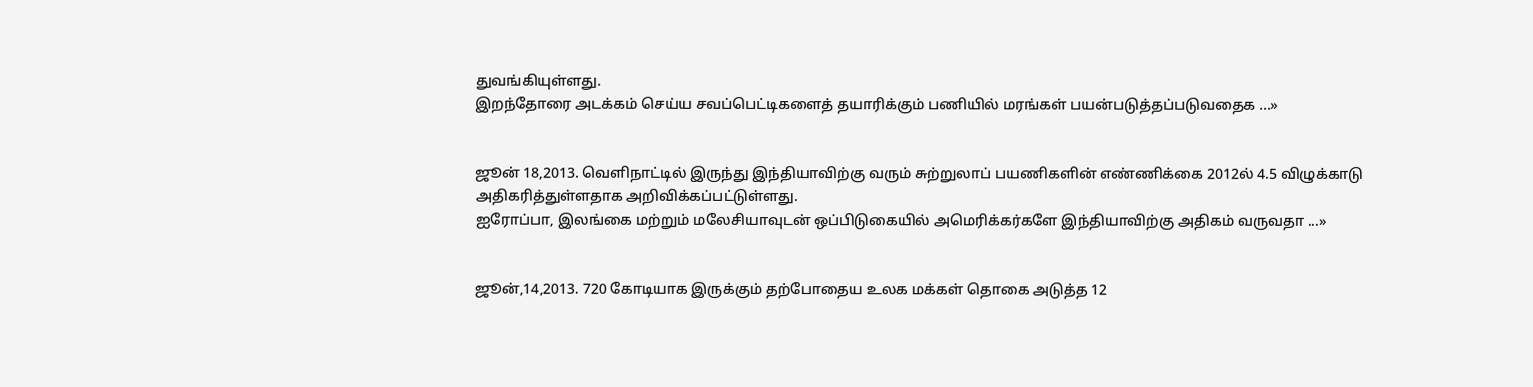துவங்கியுள்ளது.
இறந்தோரை அடக்கம் செய்ய சவப்பெட்டிகளைத் தயாரிக்கும் பணியில் மரங்கள் பயன்படுத்தப்படுவதைக ...»


ஜூன் 18,2013. வெளிநாட்டில் இருந்து இந்தியாவிற்கு வரும் சுற்றுலாப் பயணிகளின் எண்ணிக்கை 2012ல் 4.5 விழுக்காடு அதிகரித்துள்ளதாக அறிவிக்கப்பட்டுள்ளது.
ஐரோப்பா, இலங்கை மற்றும் மலேசியாவுடன் ஒப்பிடுகையில் அமெரிக்கர்களே இந்தியாவிற்கு அதிகம் வருவதா ...»


ஜூன்,14,2013. 720 கோடியாக இருக்கும் தற்போதைய உலக மக்கள் தொகை அடுத்த 12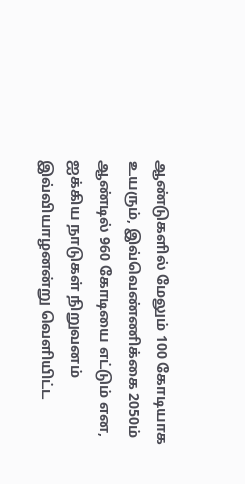ஆண்டுகளில் மேலும் 100 கோடியாக உயரும், இவ்வெண்ணிக்கை 2050ம் ஆண்டில் 960 கோடியை எட்டும் என, ஐக்கிய நாடுகள் நிறுவனம் இவ்வியாழனன்று வெளியிட்ட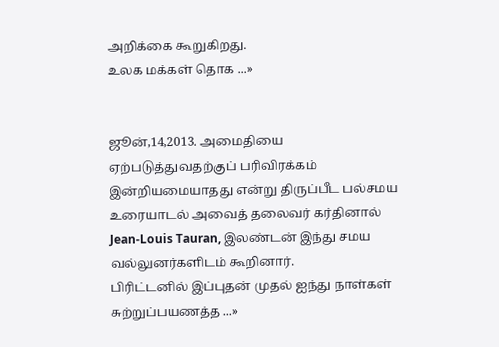அறிக்கை கூறுகிறது.
உலக மக்கள் தொக ...»


ஜூன்,14,2013. அமைதியை ஏற்படுத்துவதற்குப் பரிவிரக்கம் இன்றியமையாதது என்று திருப்பீட பல்சமய உரையாடல் அவைத் தலைவர் கர்தினால் Jean-Louis Tauran, இலண்டன் இந்து சமய வல்லுனர்களிடம் கூறினார்.
பிரிட்டனில் இப்புதன் முதல் ஐந்து நாள்கள் சுற்றுப்பயணத்த ...»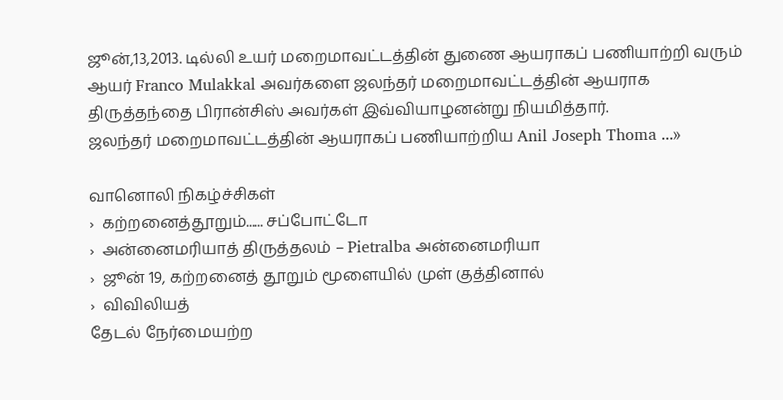ஜூன்,13,2013. டில்லி உயர் மறைமாவட்டத்தின் துணை ஆயராகப் பணியாற்றி வரும் ஆயர் Franco Mulakkal அவர்களை ஜலந்தர் மறைமாவட்டத்தின் ஆயராக திருத்தந்தை பிரான்சிஸ் அவர்கள் இவ்வியாழனன்று நியமித்தார்.
ஜலந்தர் மறைமாவட்டத்தின் ஆயராகப் பணியாற்றிய Anil Joseph Thoma ...»

வானொலி நிகழ்ச்சிகள்
›  கற்றனைத்தூறும்...... சப்போட்டோ
›  அன்னைமரியாத் திருத்தலம் – Pietralba அன்னைமரியா
›  ஜூன் 19, கற்றனைத் தூறும் மூளையில் முள் குத்தினால்
›  விவிலியத்
தேடல் நேர்மையற்ற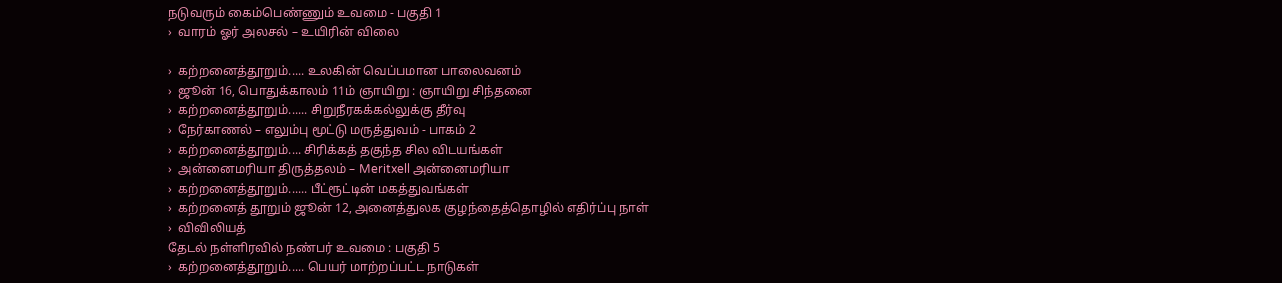நடுவரும் கைம்பெண்ணும் உவமை - பகுதி 1
›  வாரம் ஓர் அலசல் – உயிரின் விலை

›  கற்றனைத்தூறும்..... உலகின் வெப்பமான பாலைவனம்
›  ஜூன் 16, பொதுக்காலம் 11ம் ஞாயிறு : ஞாயிறு சிந்தனை
›  கற்றனைத்தூறும்...... சிறுநீரகக்கல்லுக்கு தீர்வு
›  நேர்காணல் – எலும்பு மூட்டு மருத்துவம் - பாகம் 2
›  கற்றனைத்தூறும்.... சிரிக்கத் தகுந்த சில விடயங்கள்
›  அன்னைமரியா திருத்தலம் – Meritxell அன்னைமரியா
›  கற்றனைத்தூறும்...... பீட்ரூட்டின் மகத்துவங்கள்
›  கற்றனைத் தூறும் ஜூன் 12, அனைத்துலக குழந்தைத்தொழில் எதிர்ப்பு நாள்
›  விவிலியத்
தேடல் நள்ளிரவில் நண்பர் உவமை : பகுதி 5
›  கற்றனைத்தூறும்..... பெயர் மாற்றப்பட்ட நாடுகள்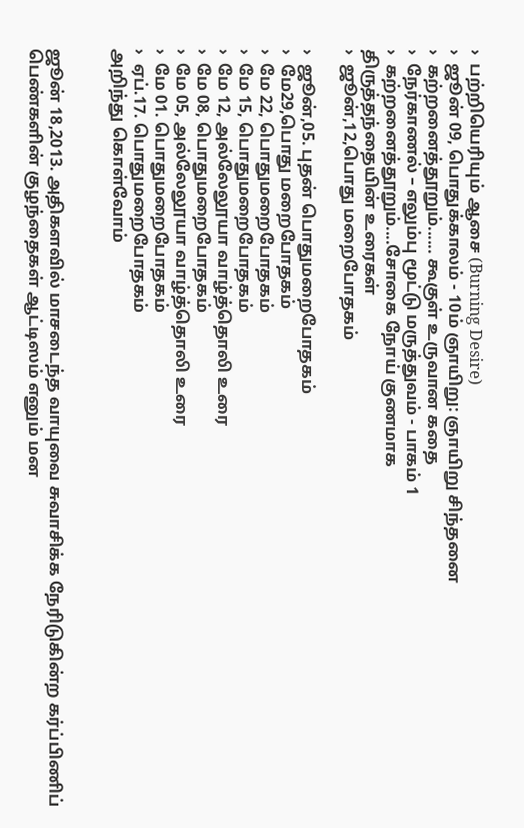›  பற்றியெரியும் ஆசை (Burning Desire)
›  ஜூன் 09, பொதுக்காலம் - 10ம் ஞாயிறு: ஞாயிறு சிந்தனை
›  கற்றனைத்தூறும்...... கூகுள் உருவான கதை
›  நேர்காணல் – எலும்பு மூட்டு மருத்துவம் - பாகம் 1
›  கற்றனைத்தூறும்....சோகை நோய் குணமாக
திருத்தந்தையின் உரைகள்
›  ஜூன்,12,பொது மறைபோதகம்

›  ஜூன்,05. புதன் பொதுமறைபோதகம்
›  மே29,பொது மறைபோதகம்
›  மே 22, பொதுமறைபோதகம்
›  மே 15, பொதுமறைபோதகம்
›  மே 12, அல்லேலூயா வாழ்த்தொலி உரை
›  மே 08, பொதுமறைபோதகம்
›  மே 05, அல்லேலூயா வாழ்த்தொலி உரை
›  மே 01. பொதுமறைபோதகம்
›  ஏப்.17. பொதுமறைபோதகம்
அறிந்து கொள்வோம்


ஜூன் 18,2013. அதிகளவில் மாசடைந்த வாயுவை சுவாசிக்க நேரிடுகின்ற கர்ப்பிணிப் பெண்களின் குழந்தைகள் ஆட்டிஸம் எனும் மன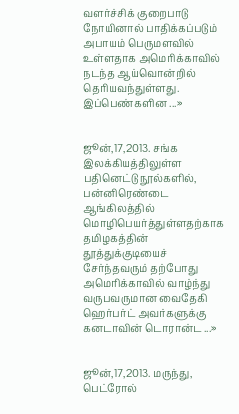வளர்ச்சிக் குறைபாடு நோயினால் பாதிக்கப்படும் அபாயம் பெருமளவில் உள்ளதாக அமெரிக்காவில் நடந்த ஆய்வொன்றில் தெரியவந்துள்ளது.
இப்பெண்களின ...»


ஜூன்,17,2013. சங்க இலக்கியத்திலுள்ள பதினெட்டு நூல்களில், பன்னிரெண்டை ஆங்கிலத்தில் மொழிபெயர்த்துள்ளதற்காக தமிழகத்தின் தூத்துக்குடியைச் சேர்ந்தவரும் தற்போது அமெரிக்காவில் வாழ்ந்து வருபவருமான வைதேகி ஹெர்பர்ட் அவர்களுக்கு கனடாவின் டொரான்ட ...»


ஜூன்,17,2013. மருந்து, பெட்ரோல்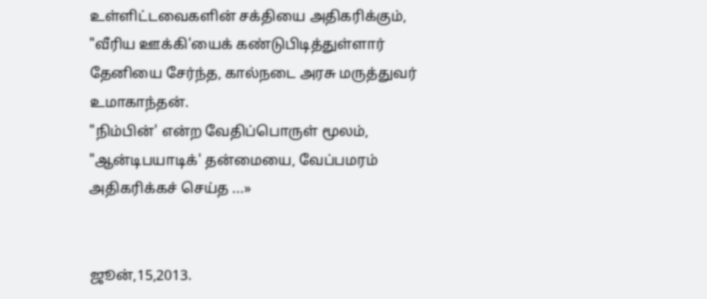உள்ளிட்டவைகளின் சக்தியை அதிகரிக்கும், "வீரிய ஊக்கி'யைக் கண்டுபிடித்துள்ளார் தேனியை சேர்ந்த, கால்நடை அரசு மருத்துவர் உமாகாந்தன்.
"நிம்பின்' என்ற வேதிப்பொருள் மூலம், "ஆன்டிபயாடிக்' தன்மையை, வேப்பமரம் அதிகரிக்கச் செய்த ...»


ஜூன்,15,2013.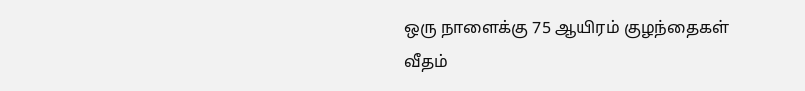ஒரு நாளைக்கு 75 ஆயிரம் குழந்தைகள் வீதம்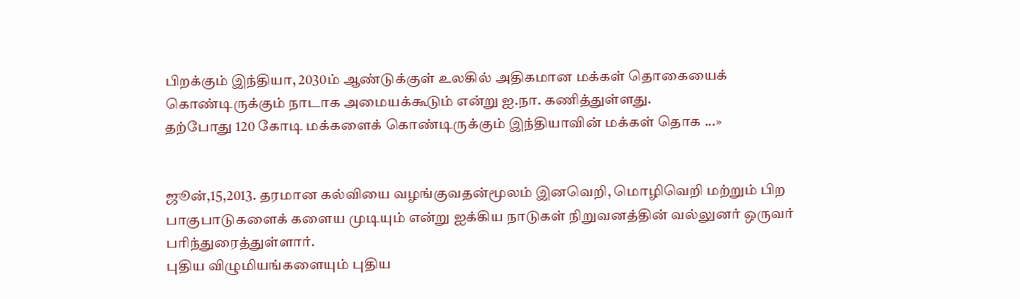பிறக்கும் இந்தியா, 2030ம் ஆண்டுக்குள் உலகில் அதிகமான மக்கள் தொகையைக் கொண்டிருக்கும் நாடாக அமையக்கூடும் என்று ஐ.நா. கணித்துள்ளது.
தற்போது 120 கோடி மக்களைக் கொண்டிருக்கும் இந்தியாவின் மக்கள் தொக ...»


ஜூன்,15,2013. தரமான கல்வியை வழங்குவதன்மூலம் இனவெறி, மொழிவெறி மற்றும் பிற பாகுபாடுகளைக் களைய முடியும் என்று ஐக்கிய நாடுகள் நிறுவனத்தின் வல்லுனர் ஒருவர் பரிந்துரைத்துள்ளார்.
புதிய விழுமியங்களையும் புதிய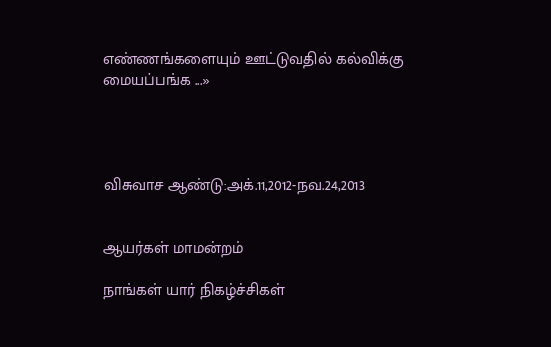எண்ணங்களையும் ஊட்டுவதில் கல்விக்கு மையப்பங்க ...»




விசுவாச ஆண்டு:அக்.11,2012-நவ.24,2013


ஆயர்கள் மாமன்றம்

நாங்கள் யார் நிகழ்ச்சிகள்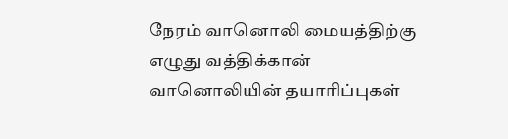நேரம் வானொலி மையத்திற்கு எழுது வத்திக்கான் வானொலியின் தயாரிப்புகள்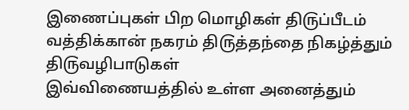இணைப்புகள் பிற மொழிகள் தி௫ப்பீடம் வத்திக்கான் நகரம் தி௫த்தந்தை நிகழ்த்தும் தி௫வழிபாடுகள்
இவ்விணையத்தில் உள்ள அனைத்தும்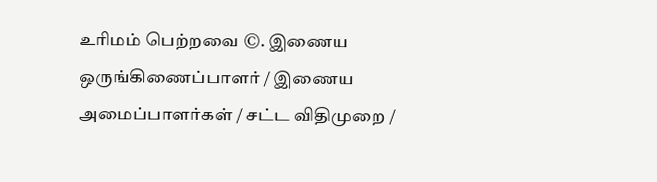உரிமம் பெற்றவை ©. இணைய ஒருங்கிணைப்பாளர் / இணைய அமைப்பாளர்கள் / சட்ட விதிமுறை /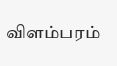விளம்பரம்